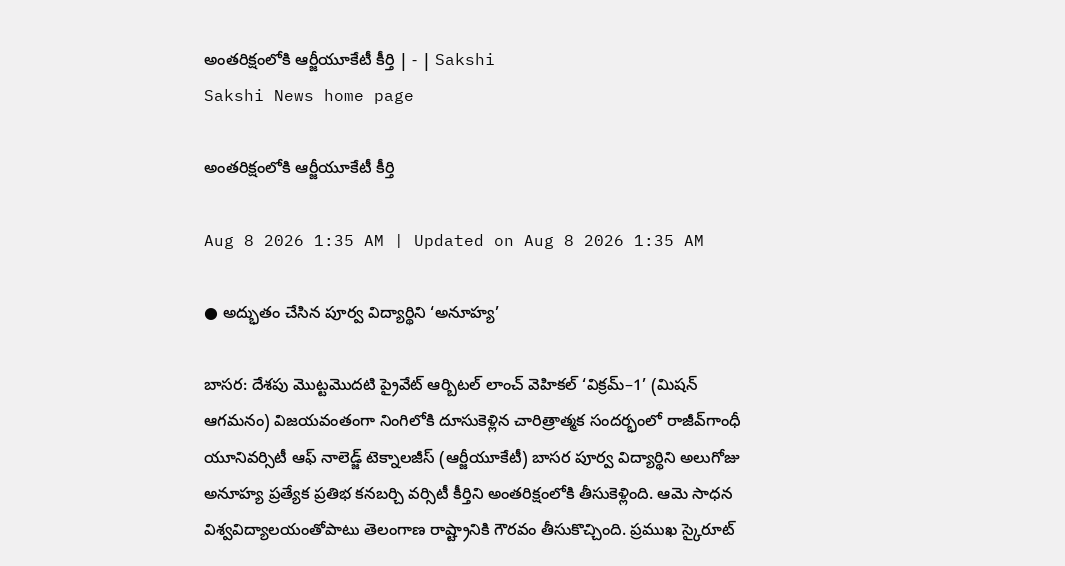అంతరిక్షంలోకి ఆర్జీయూకేటీ కీర్తి | - | Sakshi
Sakshi News home page

అంతరిక్షంలోకి ఆర్జీయూకేటీ కీర్తి

Aug 8 2026 1:35 AM | Updated on Aug 8 2026 1:35 AM

● అద్భుతం చేసిన పూర్వ విద్యార్థిని ‘అనూహ్య’

బాసర: దేశపు మొట్టమొదటి ప్రైవేట్‌ ఆర్బిటల్‌ లాంచ్‌ వెహికల్‌ ‘విక్రమ్‌–1’ (మిషన్‌ ఆగమనం) విజయవంతంగా నింగిలోకి దూసుకెళ్లిన చారిత్రాత్మక సందర్భంలో రాజీవ్‌గాంధీ యూనివర్సిటీ ఆఫ్‌ నాలెడ్జ్‌ టెక్నాలజీస్‌ (ఆర్జీయూకేటీ) బాసర పూర్వ విద్యార్థిని అలుగోజు అనూహ్య ప్రత్యేక ప్రతిభ కనబర్చి వర్సిటీ కీర్తిని అంతరిక్షంలోకి తీసుకెళ్లింది. ఆమె సాధన విశ్వవిద్యాలయంతోపాటు తెలంగాణ రాష్ట్రానికి గౌరవం తీసుకొచ్చింది. ప్రముఖ స్కైరూట్‌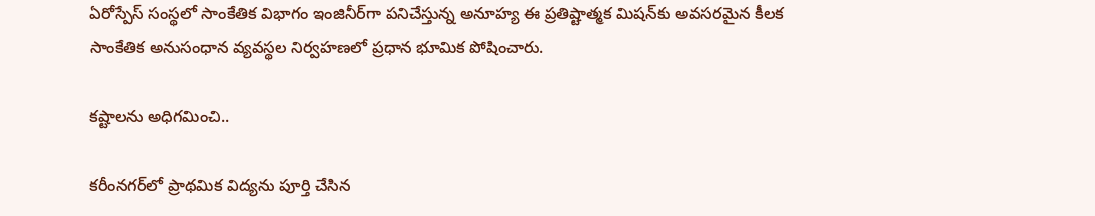ఏరోస్పేస్‌ సంస్థలో సాంకేతిక విభాగం ఇంజినీర్‌గా పనిచేస్తున్న అనూహ్య ఈ ప్రతిష్టాత్మక మిషన్‌కు అవసరమైన కీలక సాంకేతిక అనుసంధాన వ్యవస్థల నిర్వహణలో ప్రధాన భూమిక పోషించారు.

కష్టాలను అధిగమించి..

కరీంనగర్‌లో ప్రాథమిక విద్యను పూర్తి చేసిన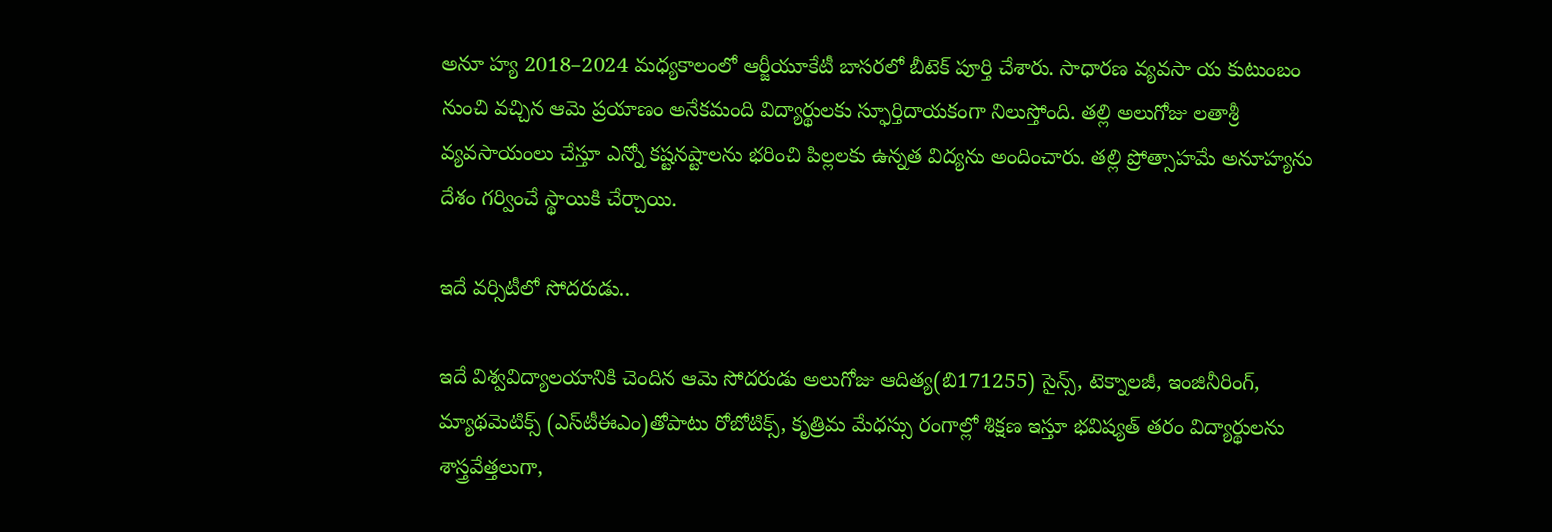అనూ హ్య 2018–2024 మధ్యకాలంలో ఆర్జీయూకేటీ బాసరలో బీటెక్‌ పూర్తి చేశారు. సాధారణ వ్యవసా య కుటుంబం నుంచి వచ్చిన ఆమె ప్రయాణం అనేకమంది విద్యార్థులకు స్ఫూర్తిదాయకంగా నిలుస్తోంది. తల్లి అలుగోజు లతాశ్రీ వ్యవసాయంలు చేస్తూ ఎన్నో కష్టనష్టాలను భరించి పిల్లలకు ఉన్నత విద్యను అందించారు. తల్లి ప్రోత్సాహమే అనూహ్యను దేశం గర్వించే స్థాయికి చేర్చాయి.

ఇదే వర్సిటీలో సోదరుడు..

ఇదే విశ్వవిద్యాలయానికి చెందిన ఆమె సోదరుడు అలుగోజు ఆదిత్య(బి171255) సైన్స్‌, టెక్నాలజీ, ఇంజినీరింగ్‌, మ్యాథమెటిక్స్‌ (ఎస్‌టీఈఎం)తోపాటు రోబోటిక్స్‌, కృత్రిమ మేధస్సు రంగాల్లో శిక్షణ ఇస్తూ భవిష్యత్‌ తరం విద్యార్థులను శాస్త్రవేత్తలుగా,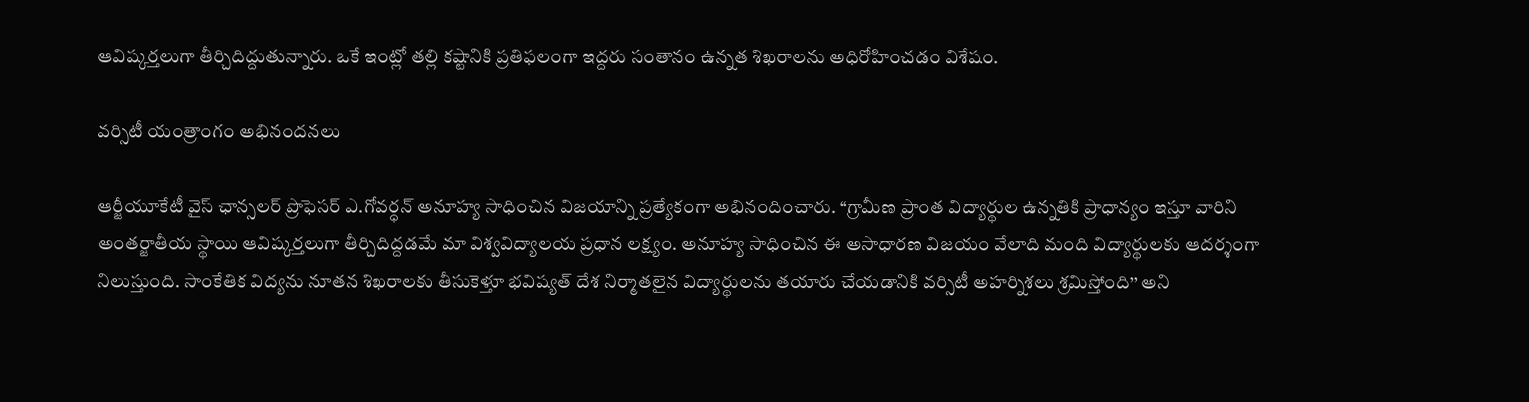ఆవిష్కర్తలుగా తీర్చిదిద్దుతున్నారు. ఒకే ఇంట్లో తల్లి కష్టానికి ప్రతిఫలంగా ఇద్దరు సంతానం ఉన్నత శిఖరాలను అధిరోహించడం విశేషం.

వర్సిటీ యంత్రాంగం అభినందనలు

ఆర్జీయూకేటీ వైస్‌ ఛాన్సలర్‌ ప్రొఫెసర్‌ ఎ.గోవర్ధన్‌ అనూహ్య సాధించిన విజయాన్ని ప్రత్యేకంగా అభినందించారు. ‘‘గ్రామీణ ప్రాంత విద్యార్థుల ఉన్నతికి ప్రాధాన్యం ఇస్తూ వారిని అంతర్జాతీయ స్థాయి ఆవిష్కర్తలుగా తీర్చిదిద్దడమే మా విశ్వవిద్యాలయ ప్రధాన లక్ష్యం. అనూహ్య సాధించిన ఈ అసాధారణ విజయం వేలాది మంది విద్యార్థులకు ఆదర్శంగా నిలుస్తుంది. సాంకేతిక విద్యను నూతన శిఖరాలకు తీసుకెళ్తూ భవిష్యత్‌ దేశ నిర్మాతలైన విద్యార్థులను తయారు చేయడానికి వర్సిటీ అహర్నిశలు శ్రమిస్తోంది’’ అని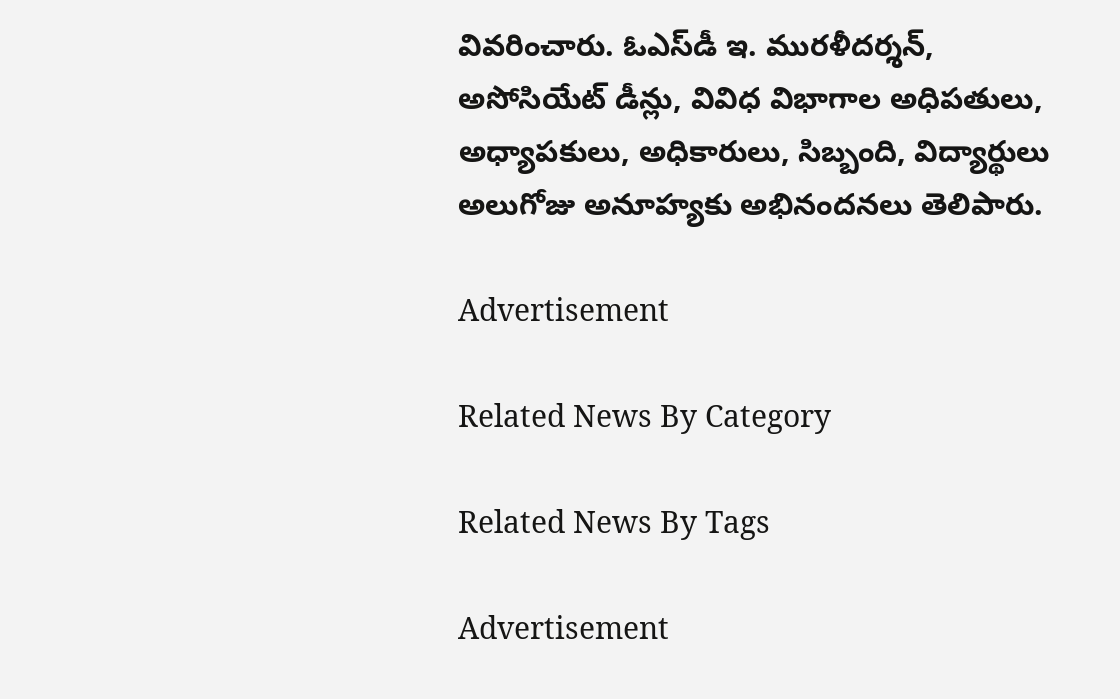వివరించారు. ఓఎస్‌డీ ఇ. మురళీదర్శన్‌, అసోసియేట్‌ డీన్లు, వివిధ విభాగాల అధిపతులు, అధ్యాపకులు, అధికారులు, సిబ్బంది, విద్యార్థులు అలుగోజు అనూహ్యకు అభినందనలు తెలిపారు.

Advertisement

Related News By Category

Related News By Tags

Advertisement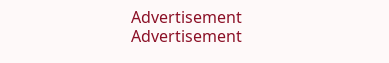Advertisement
Advertisement